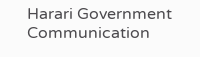Harari Government Communication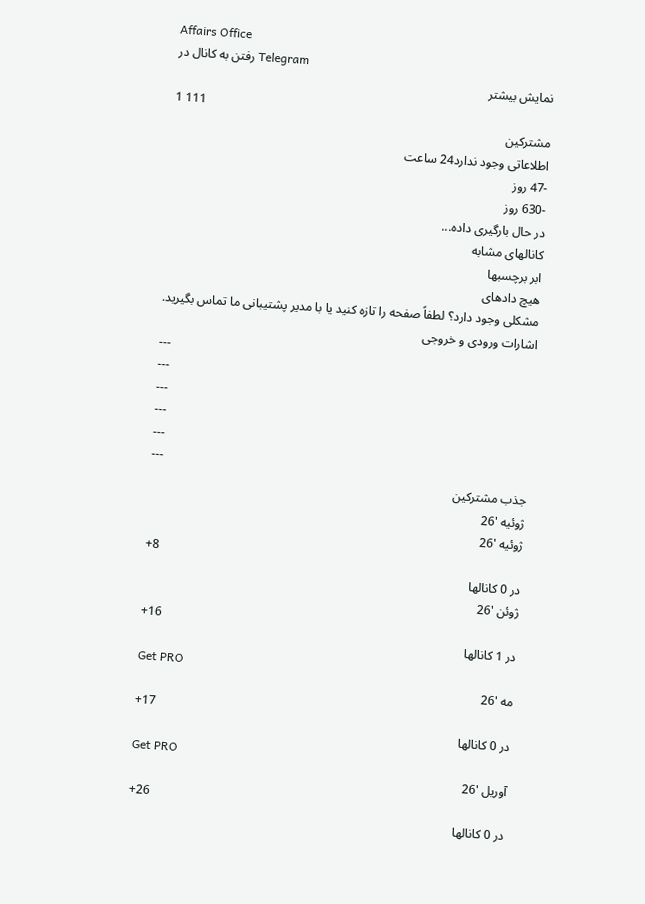Affairs Office
رفتن به کانال در Telegram
نمایش بیشتر
1 111
مشترکین
اطلاعاتی وجود ندارد24 ساعت
-47 روز
-630 روز
در حال بارگیری داده...
کانالهای مشابه
ابر برچسبها
هیچ دادهای
مشکلی وجود دارد؟ لطفاً صفحه را تازه کنید یا با مدیر پشتیبانی ما تماس بگیرید.
اشارات ورودی و خروجی
---
---
---
---
---
---
جذب مشترکین
ژوئیه '26
ژوئیه '26
+8
در 0 کانالها
ژوئن '26
+16
در 1 کانالها
Get PRO
مه '26
+17
در 0 کانالها
Get PRO
آوریل '26
+26
در 0 کانالها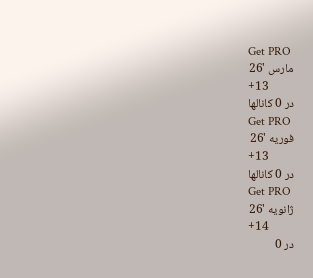Get PRO
مارس '26
+13
در 0 کانالها
Get PRO
فوریه '26
+13
در 0 کانالها
Get PRO
ژانویه '26
+14
در 0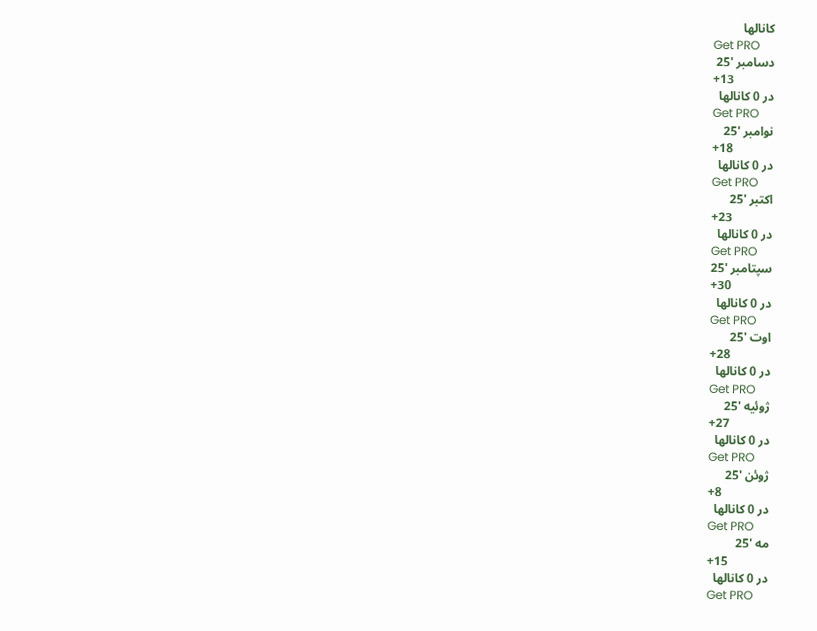کانالها
Get PRO
دسامبر '25
+13
در 0 کانالها
Get PRO
نوامبر '25
+18
در 0 کانالها
Get PRO
اکتبر '25
+23
در 0 کانالها
Get PRO
سپتامبر '25
+30
در 0 کانالها
Get PRO
اوت '25
+28
در 0 کانالها
Get PRO
ژوئیه '25
+27
در 0 کانالها
Get PRO
ژوئن '25
+8
در 0 کانالها
Get PRO
مه '25
+15
در 0 کانالها
Get PRO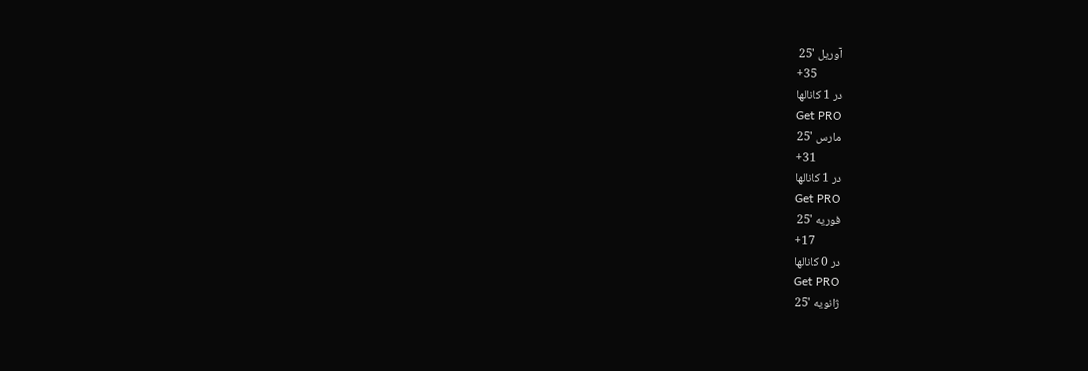آوریل '25
+35
در 1 کانالها
Get PRO
مارس '25
+31
در 1 کانالها
Get PRO
فوریه '25
+17
در 0 کانالها
Get PRO
ژانویه '25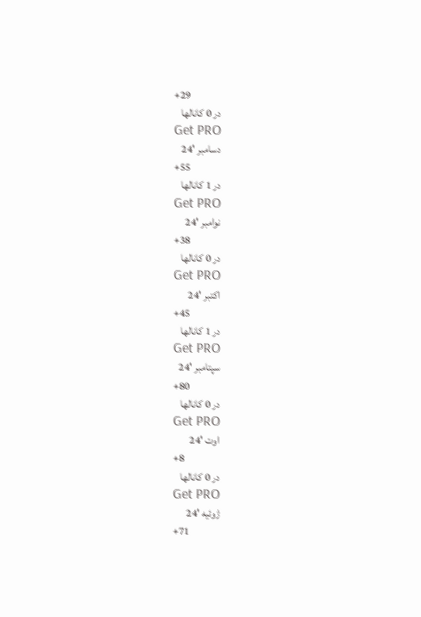+29
در 0 کانالها
Get PRO
دسامبر '24
+55
در 1 کانالها
Get PRO
نوامبر '24
+38
در 0 کانالها
Get PRO
اکتبر '24
+45
در 1 کانالها
Get PRO
سپتامبر '24
+80
در 0 کانالها
Get PRO
اوت '24
+8
در 0 کانالها
Get PRO
ژوئیه '24
+71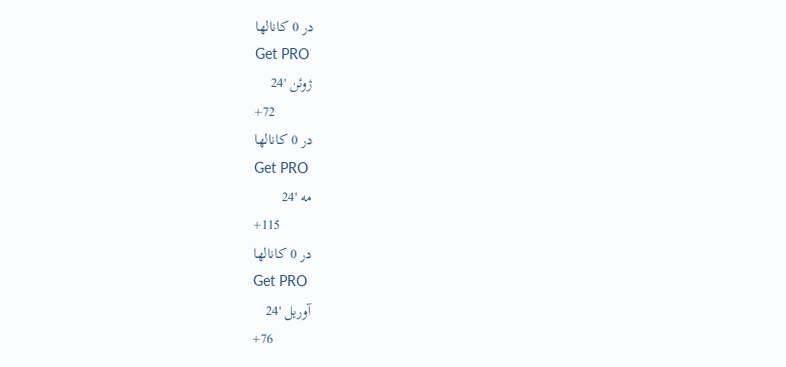در 0 کانالها
Get PRO
ژوئن '24
+72
در 0 کانالها
Get PRO
مه '24
+115
در 0 کانالها
Get PRO
آوریل '24
+76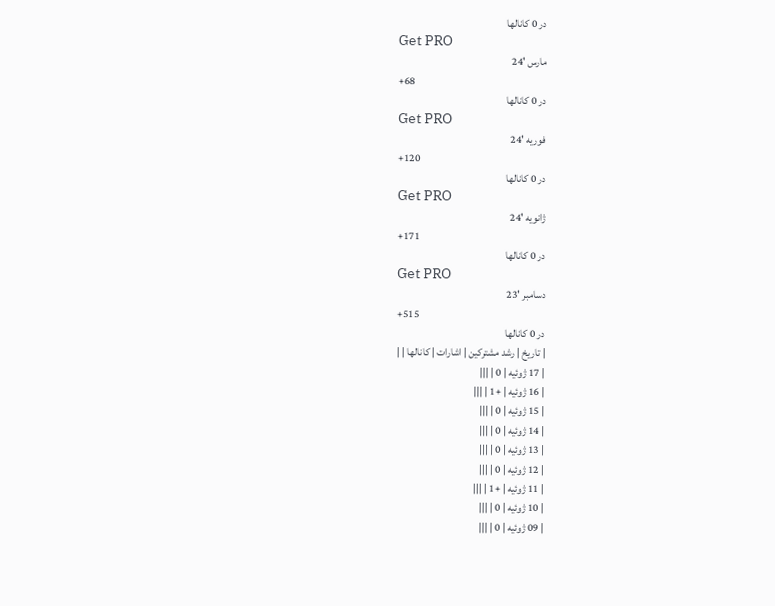در 0 کانالها
Get PRO
مارس '24
+68
در 0 کانالها
Get PRO
فوریه '24
+120
در 0 کانالها
Get PRO
ژانویه '24
+171
در 0 کانالها
Get PRO
دسامبر '23
+515
در 0 کانالها
| تاریخ | رشد مشترکین | اشارات | کانالها | |
| 17 ژوئیه | 0 | |||
| 16 ژوئیه | +1 | |||
| 15 ژوئیه | 0 | |||
| 14 ژوئیه | 0 | |||
| 13 ژوئیه | 0 | |||
| 12 ژوئیه | 0 | |||
| 11 ژوئیه | +1 | |||
| 10 ژوئیه | 0 | |||
| 09 ژوئیه | 0 | |||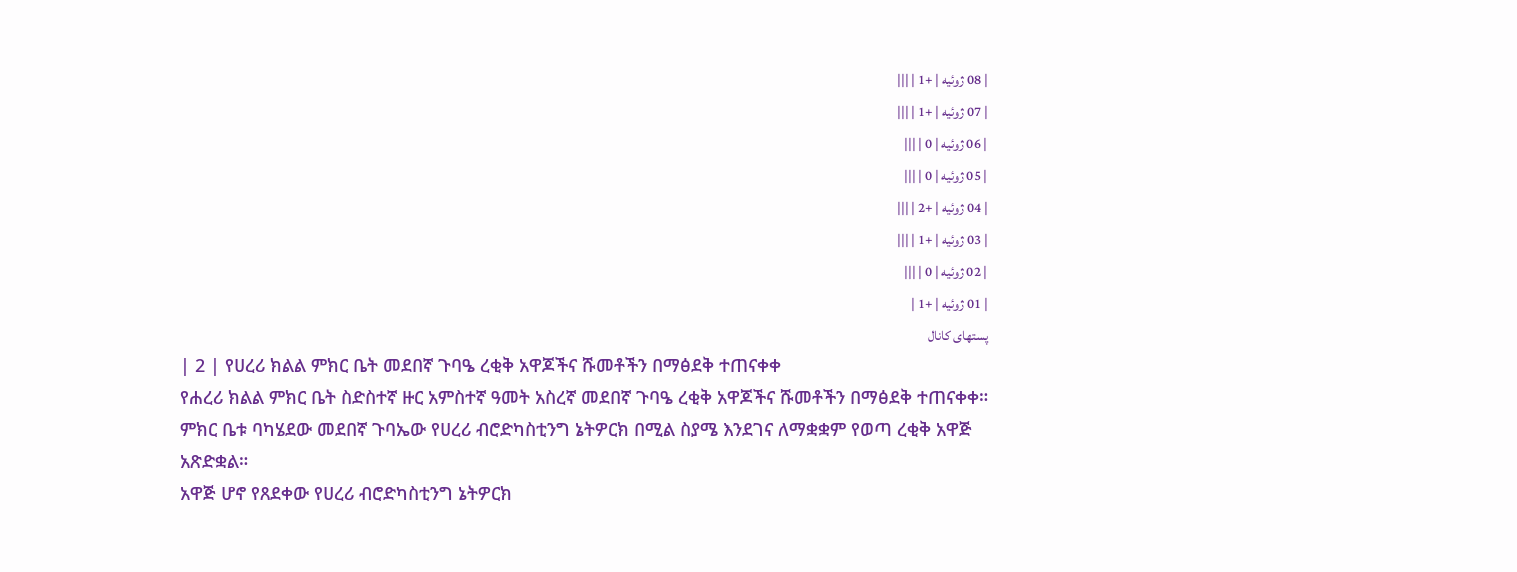| 08 ژوئیه | +1 | |||
| 07 ژوئیه | +1 | |||
| 06 ژوئیه | 0 | |||
| 05 ژوئیه | 0 | |||
| 04 ژوئیه | +2 | |||
| 03 ژوئیه | +1 | |||
| 02 ژوئیه | 0 | |||
| 01 ژوئیه | +1 |
پستهای کانال
| 2 | የሀረሪ ክልል ምክር ቤት መደበኛ ጉባዔ ረቂቅ አዋጆችና ሹመቶችን በማፅደቅ ተጠናቀቀ
የሐረሪ ክልል ምክር ቤት ስድስተኛ ዙር አምስተኛ ዓመት አስረኛ መደበኛ ጉባዔ ረቂቅ አዋጆችና ሹመቶችን በማፅደቅ ተጠናቀቀ።
ምክር ቤቱ ባካሄደው መደበኛ ጉባኤው የሀረሪ ብሮድካስቲንግ ኔትዎርክ በሚል ስያሜ እንደገና ለማቋቋም የወጣ ረቂቅ አዋጅ አጽድቋል።
አዋጅ ሆኖ የጸደቀው የሀረሪ ብሮድካስቲንግ ኔትዎርክ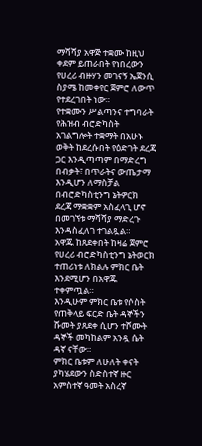ማሻሻያ አዋጅ ተቋሙ ከዚህ ቀደም ይጠራበት የነበረውን የሀረሪ ብዙሃን መገናኝ ኤጀንሲ ስያሜ ከመቀየር ጀምሮ ለውጥ የተደረገበት ነው።
የተቋሙን ሥልጣንና ተግባራት የሕዝብ ብሮድካስት አገልግሎት ተቋማት በአሁኑ ወቅት ከደረሱበት የዕድገት ደረጃ ጋር እንዲጣጣም በማድረግ በብቃት፣ በጥራትና ውጤታማ እንዲሆን ለማስቻል በብሮድካስቲንግ ኔትዎርክ ደረጃ ማቋቋም አስፈላጊ ሆኖ በመገኘቱ ማሻሻያ ማድረጉ እንዳስፈለገ ተገልጿል።
አዋጁ ከጸደቀበት ከዛሬ ጀምሮ የሀረሪ ብሮድካስቲንግ ኔትወርክ ተጠሪነቱ ለክልሉ ምክር ቤት እንደሚሆን በአዋጁ ተቀምጧል።
እንዲሁም ምክር ቤቱ የሶስት የጠቅላይ ፍርድ ቤት ዳኞችን ሹመት ያጸደቀ ሲሆን ተሾሙት ዳኞች መካከልም አንዷ ሴት ዳኛ ናቸው።
ምክር ቤቱም ለሁለት ቀናት ያካሄደውን ስድስተኛ ዙር አምስተኛ ዓመት አስረኛ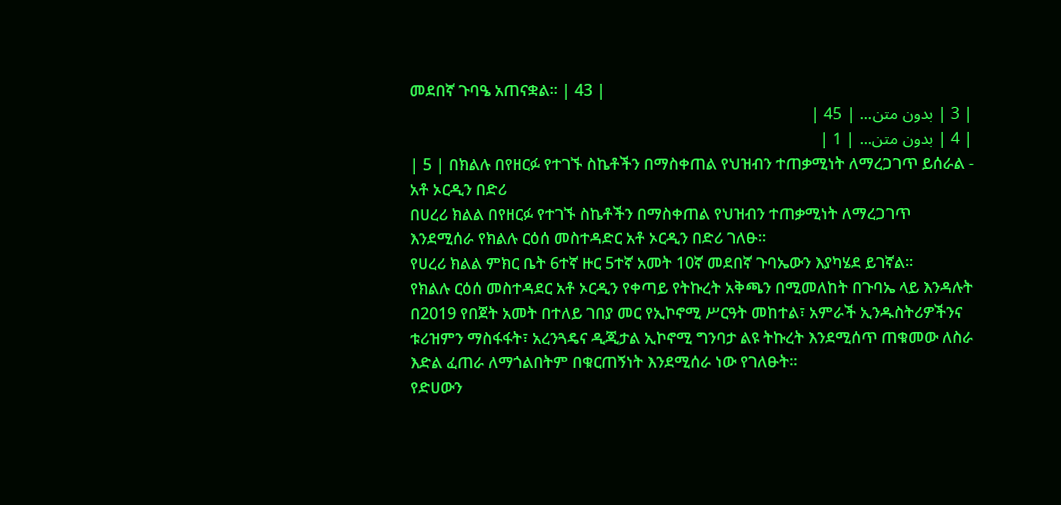መደበኛ ጉባዔ አጠናቋል። | 43 |
| 3 | بدون متن... | 45 |
| 4 | بدون متن... | 1 |
| 5 | በክልሉ በየዘርፉ የተገኙ ስኬቶችን በማስቀጠል የህዝብን ተጠቃሚነት ለማረጋገጥ ይሰራል - አቶ ኦርዲን በድሪ
በሀረሪ ክልል በየዘርፉ የተገኙ ስኬቶችን በማስቀጠል የህዝብን ተጠቃሚነት ለማረጋገጥ እንደሚሰራ የክልሉ ርዕሰ መስተዳድር አቶ ኦርዲን በድሪ ገለፁ።
የሀረሪ ክልል ምክር ቤት 6ተኛ ዙር 5ተኛ አመት 10ኛ መደበኛ ጉባኤውን እያካሄደ ይገኛል።
የክልሉ ርዕሰ መስተዳደር አቶ ኦርዲን የቀጣይ የትኩረት አቅጫን በሚመለከት በጉባኤ ላይ እንዳሉት በ2019 የበጀት አመት በተለይ ገበያ መር የኢኮኖሚ ሥርዓት መከተል፣ አምራች ኢንዱስትሪዎችንና ቱሪዝምን ማስፋፋት፣ አረንጓዴና ዲጂታል ኢኮኖሚ ግንባታ ልዩ ትኩረት እንደሚሰጥ ጠቁመው ለስራ እድል ፈጠራ ለማጎልበትም በቁርጠኝነት እንደሚሰራ ነው የገለፁት።
የድሀውን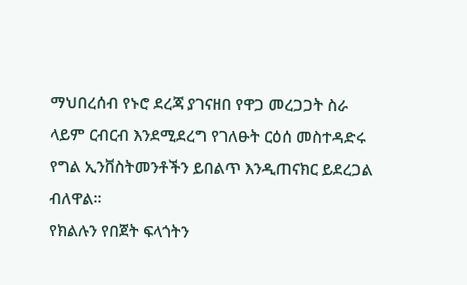ማህበረሰብ የኑሮ ደረጃ ያገናዘበ የዋጋ መረጋጋት ስራ ላይም ርብርብ እንደሚደረግ የገለፁት ርዕሰ መስተዳድሩ የግል ኢንቨስትመንቶችን ይበልጥ እንዲጠናክር ይደረጋል ብለዋል።
የክልሉን የበጀት ፍላጎትን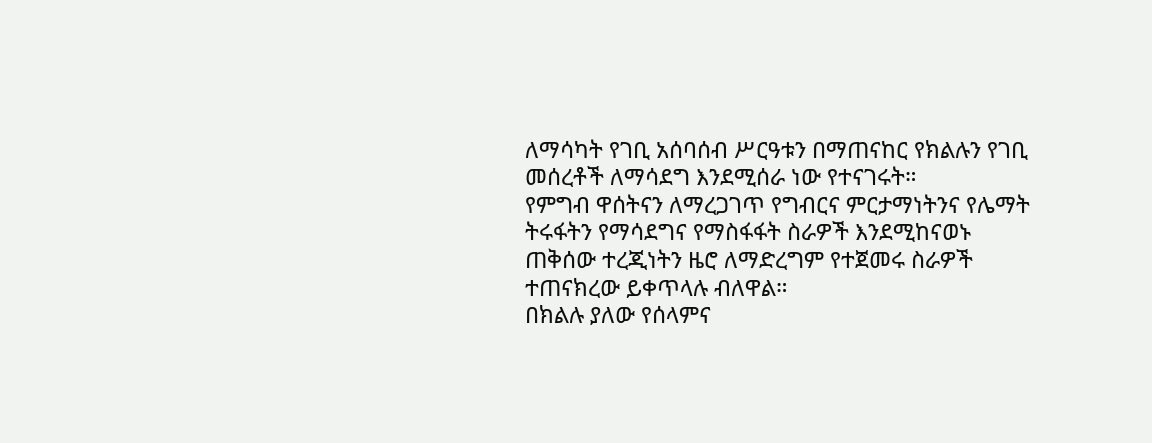ለማሳካት የገቢ አሰባሰብ ሥርዓቱን በማጠናከር የክልሉን የገቢ መሰረቶች ለማሳደግ እንደሚሰራ ነው የተናገሩት።
የምግብ ዋሰትናን ለማረጋገጥ የግብርና ምርታማነትንና የሌማት ትሩፋትን የማሳደግና የማስፋፋት ስራዎች እንደሚከናወኑ ጠቅሰው ተረጂነትን ዜሮ ለማድረግም የተጀመሩ ስራዎች ተጠናክረው ይቀጥላሉ ብለዋል።
በክልሉ ያለው የሰላምና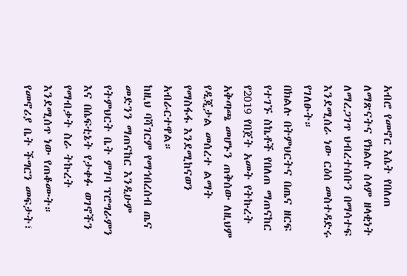አብሮ የመኖር እሴት የበለጠ ለማጽናትና የክልሉ ሰላም ዘላቂነት ለማረጋገጥ ህብረተሰቡን በማሳተፍ እንደሚሰራ ነው ርዕሰ መስተዳድሩ የገለፁት።
በክልሉ በትምህርትና በጤና ዘርፍ የተገኙ ስኬቶች የበለጠ ማጠናከር የ2019 የበጀት አመት የትኩረት አቅጣጫ መሆኑን ጠቅሰው ለዚህም የዲጂታል መሰረተ ልማት የማስፋፋ እንደሚከናወን አብራርተዋል።
ከዚህ ባሻገርም የማኅበረሰብ ጤና መድንን ማጠናከር እንዲሁም የትምህርት ቤት ምገባ ፕሮግራምን እና በሴፍቲኔት የታቀፉ ወገኖችን የማብቃት ስራ ትኩረት እንደሚሰጥ ነው የጠቆሙት።
የመኖሪያ ቤት ችግርን መፍታት፣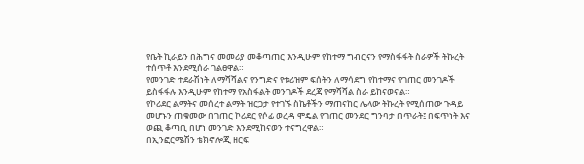የቤት ኪራይን በሕግና መመሪያ መቆጣጠር እንዲሁም የከተማ ግብርናን የማስፋፋት ስራዎች ትኩረት ተሰጥቶ እንደሚሰራ ገልፀዋል።
የመንገድ ተደራሽነት ለማሻሻልና የንግድና የቱሪዝም ፍሰትን ለማሳደግ የከተማና የገጠር መንገዶች ይስፋፋሉ እንዲሁም የከተማ የአስፋልት መንገዶች ደረጃ የማሻሻል ስራ ይከናወናል።
የኮሪደር ልማትና መሰረተ ልማት ዝርጋታ የተገኙ ስኬቶችን ማጠናከር ሌላው ትኩረት የሚሰጠው ጉዳይ መሆኑን ጠቁመው በገጠር ኮሪደር የሶፊ ወረዳ ሞዴል የገጠር መንደር ግንባታ በጥራት፤ በፍጥነት እና ወጪ ቆጣቢ በሆነ መንገድ እንደሚከናወን ተናግረዋል።
በኢንፎርሜሽን ቴክኖሎጂ ዘርፍ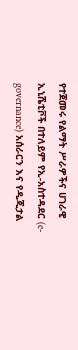የተጀመሩ የልማት ሥራዎችና ሀገራዊ ኢኒሼቲቮች በተለይም የኢ-አስተዳደር (e-governance) አሰራርን እና የዲጂታል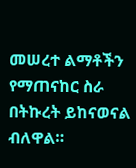መሠረተ ልማቶችን የማጠናከር ስራ በትኩረት ይከናወናል ብለዋል።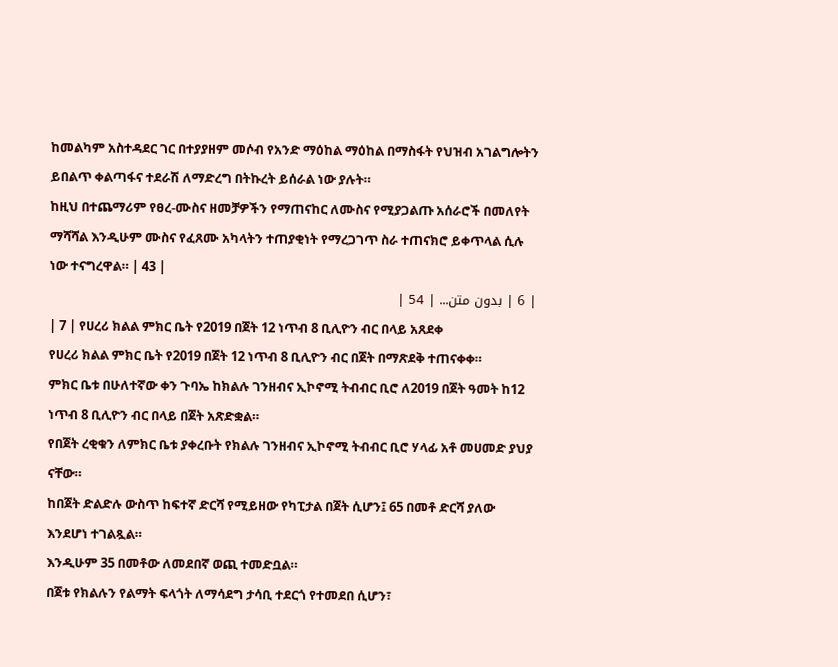ከመልካም አስተዳደር ገር በተያያዘም መሶብ የአንድ ማዕከል ማዕከል በማስፋት የህዝብ አገልግሎትን ይበልጥ ቀልጣፋና ተደራሽ ለማድረግ በትኩረት ይሰራል ነው ያሉት።
ከዚህ በተጨማሪም የፀረ-ሙስና ዘመቻዎችን የማጠናከር ለሙስና የሚያጋልጡ አሰራሮች በመለየት ማሻሻል እንዲሁም ሙስና የፈጸሙ አካላትን ተጠያቂነት የማረጋገጥ ስራ ተጠናክሮ ይቀጥላል ሲሉ ነው ተናግረዋል። | 43 |
| 6 | بدون متن... | 54 |
| 7 | የሀረሪ ክልል ምክር ቤት የ2019 በጀት 12 ነጥብ 8 ቢሊዮን ብር በላይ አጸደቀ
የሀረሪ ክልል ምክር ቤት የ2019 በጀት 12 ነጥብ 8 ቢሊዮን ብር በጀት በማጽደቅ ተጠናቀቀ።
ምክር ቤቱ በሁለተኛው ቀን ጉባኤ ከክልሉ ገንዘብና ኢኮኖሚ ትብብር ቢሮ ለ2019 በጀት ዓመት ከ12 ነጥብ 8 ቢሊዮን ብር በላይ በጀት አጽድቋል።
የበጀት ረቂቁን ለምክር ቤቱ ያቀረቡት የክልሉ ገንዘብና ኢኮኖሚ ትብብር ቢሮ ሃላፊ አቶ መሀመድ ያህያ ናቸው።
ከበጀት ድልድሉ ውስጥ ከፍተኛ ድርሻ የሚይዘው የካፒታል በጀት ሲሆን፤ 65 በመቶ ድርሻ ያለው እንደሆነ ተገልጿል።
እንዲሁም 35 በመቶው ለመደበኛ ወጪ ተመድቧል።
በጀቱ የክልሉን የልማት ፍላጎት ለማሳደግ ታሳቢ ተደርጎ የተመደበ ሲሆን፣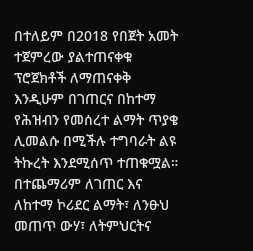በተለይም በ2018 የበጀት አመት ተጀምረው ያልተጠናቀቁ ፕሮጀክቶች ለማጠናቀቅ እንዲሁም በገጠርና በከተማ የሕዝብን የመሰረተ ልማት ጥያቄ ሊመልሱ በሚችሉ ተግባራት ልዩ ትኩረት እንደሚሰጥ ተጠቁሟል።
በተጨማሪም ለገጠር እና ለከተማ ኮሪደር ልማት፣ ለንፁህ መጠጥ ውሃ፣ ለትምህርትና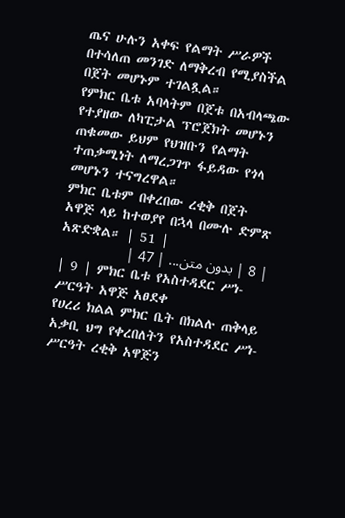ጤና ሁሉን አቀፍ የልማት ሥራዎች በተሳለጠ መንገድ ለማቅረብ የሚያስችል በጀት መሆኑም ተገልጿል።
የምክር ቤቱ አባላትም በጀቱ በአብላጫው የተያዘው ለካፒታል ፕሮጀክት መሆኑን ጠቁመው ይህም የህዝቡን የልማት ተጠቃሚነት ለማረጋገጥ ፋይዳው የጎላ መሆኑን ተናግረዋል።
ምክር ቤቱም በቀረበው ረቂቅ በጀት አዋጅ ላይ ከተወያየ በኋላ በሙሉ ድምጽ አጽድቋል። | 51 |
| 8 | بدون متن... | 47 |
| 9 | ምክር ቤቱ የአስተዳደር ሥነ-ሥርዓት አዋጅ አፀደቀ
የሀረሪ ክልል ምክር ቤት በክልሉ ጠቅላይ አቃቢ ህግ የቀረበለትን የአስተዳደር ሥነ-ሥርዓት ረቂቅ አዋጅን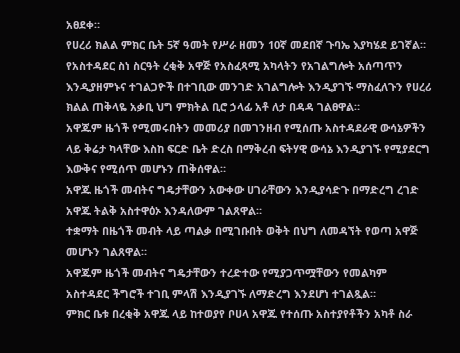አፀደቀ።
የሀረሪ ክልል ምክር ቤት 5ኛ ዓመት የሥራ ዘመን 10ኛ መደበኛ ጉባኤ እያካሄደ ይገኛል።
የአስተዳደር ስነ ስርዓት ረቂቅ አዋጅ የአስፈጻሚ አካላትን የአገልግሎት አሰጣጥን እንዲያዘምኑና ተገልጋዮች በተገቢው መንገድ አገልግሎት እንዲያገኙ ማስፈለጉን የሀረሪ ክልል ጠቅላዬ አቃቢ ህግ ምክትል ቢሮ ኃላፊ አቶ ለታ በዳዳ ገልፀዋል።
አዋጁም ዜጎች የሚመሩበትን መመሪያ በመገንዘብ የሚሰጡ አስተዳደራዊ ውሳኔዎችን ላይ ቅሬታ ካላቸው እስከ ፍርድ ቤት ድረስ በማቅረብ ፍትሃዊ ውሳኔ እንዲያገኙ የሚያደርግ እውቅና የሚሰጥ መሆኑን ጠቅሰዋል።
አዋጁ ዜጎች መብትና ግዴታቸውን አውቀው ሀገራቸውን እንዲያሳድጉ በማድረግ ረገድ አዋጁ ትልቅ አስተዋዕኦ እንዳለውም ገልጸዋል።
ተቋማት በዜጎች መብት ላይ ጣልቃ በሚገቡበት ወቅት በህግ ለመዳኘት የወጣ አዋጅ መሆኑን ገልጸዋል።
አዋጁም ዜጎች መብትና ግዴታቸውን ተረድተው የሚያጋጥሟቸውን የመልካም አስተዳደር ችግሮች ተገቢ ምላሽ እንዲያገኙ ለማድረግ እንደሆነ ተገልጿል።
ምክር ቤቱ በረቂቅ አዋጁ ላይ ከተወያየ ቦሀላ አዋጁ የተሰጡ አስተያየቶችን አካቶ ስራ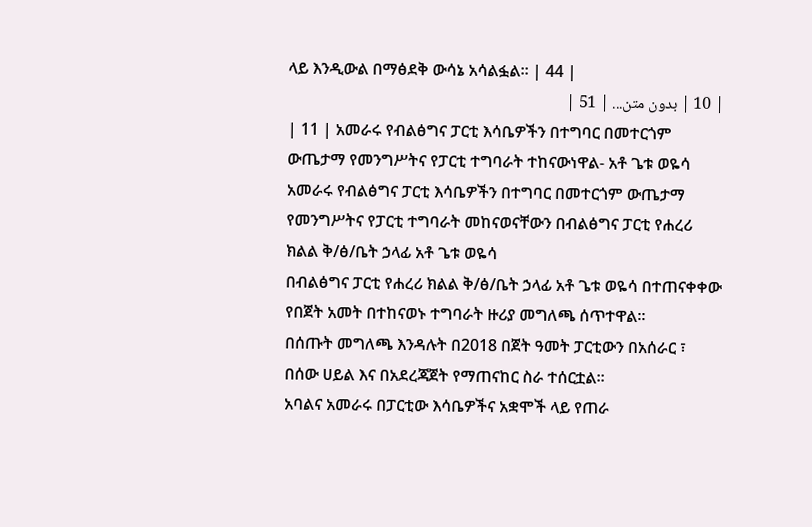ላይ እንዲውል በማፅደቅ ውሳኔ አሳልፏል። | 44 |
| 10 | بدون متن... | 51 |
| 11 | አመራሩ የብልፅግና ፓርቲ እሳቤዎችን በተግባር በመተርጎም ውጤታማ የመንግሥትና የፓርቲ ተግባራት ተከናውነዋል- አቶ ጌቱ ወዬሳ
አመራሩ የብልፅግና ፓርቲ እሳቤዎችን በተግባር በመተርጎም ውጤታማ የመንግሥትና የፓርቲ ተግባራት መከናወናቸውን በብልፅግና ፓርቲ የሐረሪ ክልል ቅ/ፅ/ቤት ኃላፊ አቶ ጌቱ ወዬሳ
በብልፅግና ፓርቲ የሐረሪ ክልል ቅ/ፅ/ቤት ኃላፊ አቶ ጌቱ ወዬሳ በተጠናቀቀው የበጀት አመት በተከናወኑ ተግባራት ዙሪያ መግለጫ ሰጥተዋል።
በሰጡት መግለጫ እንዳሉት በ2018 በጀት ዓመት ፓርቲውን በአሰራር ፣ በሰው ሀይል እና በአደረጃጀት የማጠናከር ስራ ተሰርቷል።
አባልና አመራሩ በፓርቲው እሳቤዎችና አቋሞች ላይ የጠራ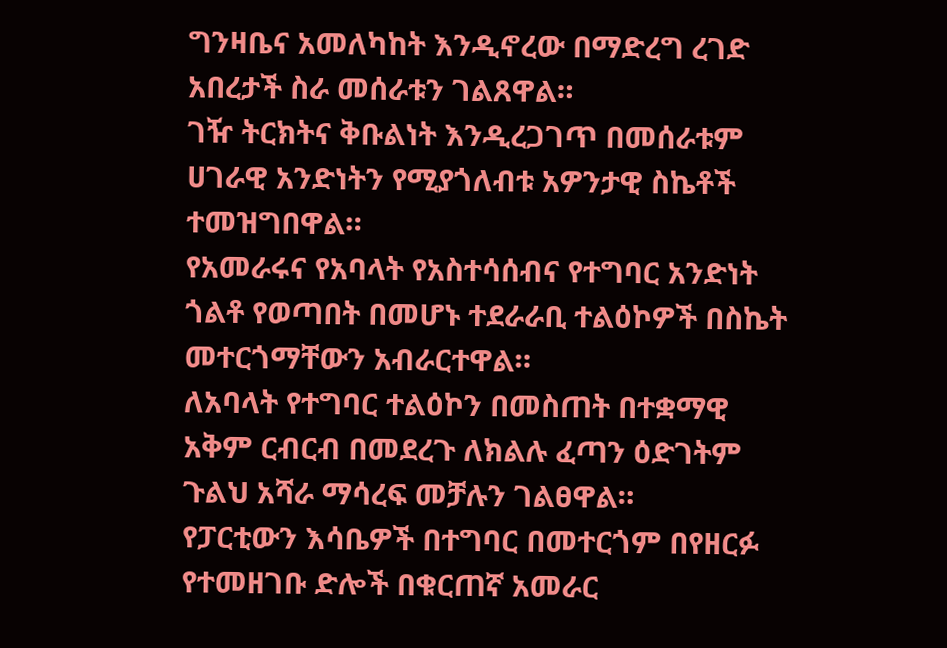ግንዛቤና አመለካከት እንዲኖረው በማድረግ ረገድ አበረታች ስራ መሰራቱን ገልጸዋል።
ገዥ ትርክትና ቅቡልነት እንዲረጋገጥ በመሰራቱም ሀገራዊ አንድነትን የሚያጎለብቱ አዎንታዊ ስኬቶች ተመዝግበዋል።
የአመራሩና የአባላት የአስተሳሰብና የተግባር አንድነት ጎልቶ የወጣበት በመሆኑ ተደራራቢ ተልዕኮዎች በስኬት መተርጎማቸውን አብራርተዋል።
ለአባላት የተግባር ተልዕኮን በመስጠት በተቋማዊ አቅም ርብርብ በመደረጉ ለክልሉ ፈጣን ዕድገትም ጉልህ አሻራ ማሳረፍ መቻሉን ገልፀዋል።
የፓርቲውን እሳቤዎች በተግባር በመተርጎም በየዘርፉ የተመዘገቡ ድሎች በቁርጠኛ አመራር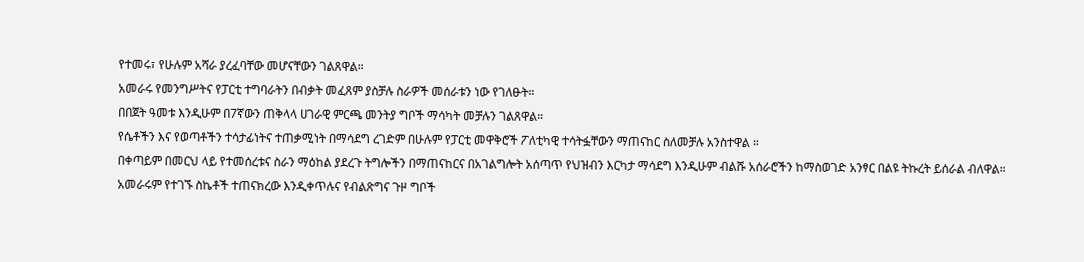የተመሩ፣ የሁሉም አሻራ ያረፈባቸው መሆናቸውን ገልጸዋል።
አመራሩ የመንግሥትና የፓርቲ ተግባራትን በብቃት መፈጸም ያስቻሉ ስራዎች መሰራቱን ነው የገለፁት።
በበጀት ዓመቱ እንዲሁም በ7ኛውን ጠቅላላ ሀገራዊ ምርጫ መንትያ ግቦች ማሳካት መቻሉን ገልጸዋል።
የሴቶችን እና የወጣቶችን ተሳታፊነትና ተጠቃሚነት በማሳደግ ረገድም በሁሉም የፓርቲ መዋቅሮች ፖለቲካዊ ተሳትፏቸውን ማጠናከር ስለመቻሉ አንስተዋል ።
በቀጣይም በመርህ ላይ የተመሰረቱና ስራን ማዕከል ያደረጉ ትግሎችን በማጠናከርና በአገልግሎት አሰጣጥ የህዝብን እርካታ ማሳደግ እንዲሁም ብልሹ አሰራሮችን ከማስወገድ አንፃር በልዩ ትኩረት ይሰራል ብለዋል።
አመራሩም የተገኙ ስኬቶች ተጠናክረው እንዲቀጥሉና የብልጽግና ጉዞ ግቦች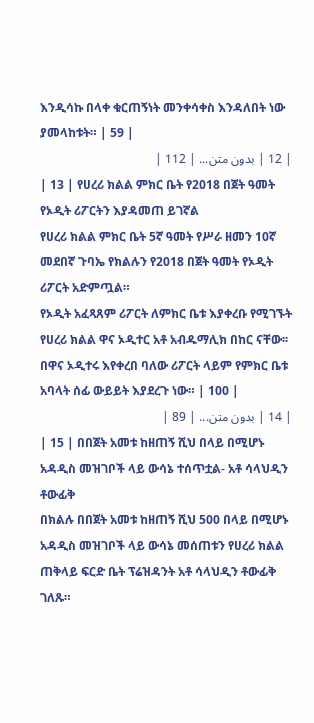እንዲሳኩ በላቀ ቁርጠኝነት መንቀሳቀስ እንዳለበት ነው ያመላከቱት። | 59 |
| 12 | بدون متن... | 112 |
| 13 | የሀረሪ ክልል ምክር ቤት የ2018 በጀት ዓመት የኦዲት ሪፖርትን እያዳመጠ ይገኛል
የሀረሪ ክልል ምክር ቤት 5ኛ ዓመት የሥራ ዘመን 10ኛ መደበኛ ጉባኤ የክልሉን የ2018 በጀት ዓመት የኦዲት ሪፖርት አድምጧል።
የኦዲት አፈጻጸም ሪፖርት ለምክር ቤቱ እያቀረቡ የሚገኙት የሀረሪ ክልል ዋና ኦዲተር አቶ አብዱማሊክ በከር ናቸው፡፡
በዋና ኦዲተሩ እየቀረበ ባለው ሪፖርት ላይም የምክር ቤቱ አባላት ሰፊ ውይይት እያደረጉ ነው። | 100 |
| 14 | بدون متن... | 89 |
| 15 | በበጀት አመቱ ከዘጠኝ ሺህ በላይ በሚሆኑ አዳዲስ መዝገቦች ላይ ውሳኔ ተሰጥቷል- አቶ ሳላህዲን ቶውፊቅ
በክልሉ በበጀት አመቱ ከዘጠኝ ሺህ 500 በላይ በሚሆኑ አዳዲስ መዝገቦች ላይ ውሳኔ መሰጠቱን የሀረሪ ክልል ጠቅላይ ፍርድ ቤት ፕሬዝዳንት አቶ ሳላህዲን ቶውፊቅ ገለጹ።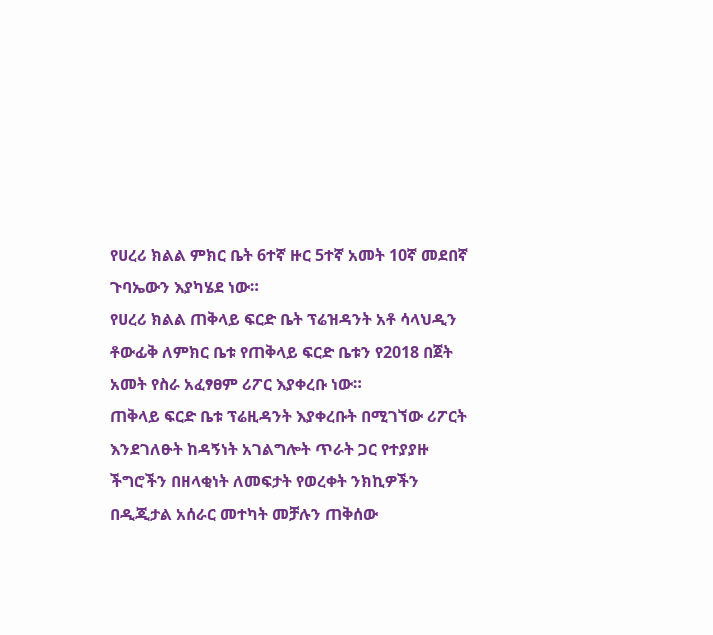የሀረሪ ክልል ምክር ቤት 6ተኛ ዙር 5ተኛ አመት 10ኛ መደበኛ ጉባኤውን እያካሄደ ነው።
የሀረሪ ክልል ጠቅላይ ፍርድ ቤት ፕሬዝዳንት አቶ ሳላህዲን ቶውፊቅ ለምክር ቤቱ የጠቅላይ ፍርድ ቤቱን የ2018 በጀት አመት የስራ አፈፃፀም ሪፖር እያቀረቡ ነው።
ጠቅላይ ፍርድ ቤቱ ፕሬዚዳንት እያቀረቡት በሚገኘው ሪፖርት እንደገለፁት ከዳኝነት አገልግሎት ጥራት ጋር የተያያዙ ችግሮችን በዘላቂነት ለመፍታት የወረቀት ንክኪዎችን በዲጂታል አሰራር መተካት መቻሉን ጠቅሰው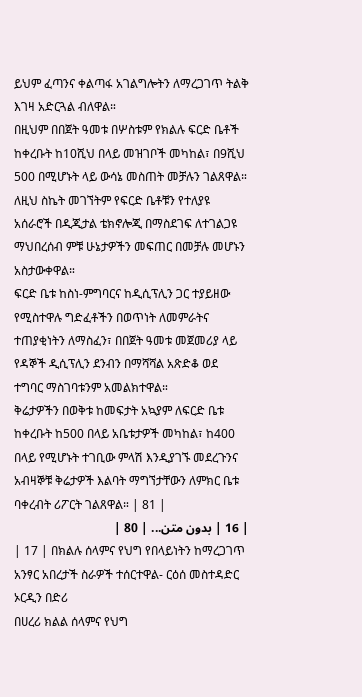ይህም ፈጣንና ቀልጣፋ አገልግሎትን ለማረጋገጥ ትልቅ እገዛ አድርጓል ብለዋል።
በዚህም በበጀት ዓመቱ በሦስቱም የክልሉ ፍርድ ቤቶች ከቀረቡት ከ10ሺህ በላይ መዝገቦች መካከል፣ በ9ሺህ 500 በሚሆኑት ላይ ውሳኔ መስጠት መቻሉን ገልጸዋል።
ለዚህ ስኬት መገኘትም የፍርድ ቤቶቹን የተለያዩ አሰራሮች በዲጂታል ቴክኖሎጂ በማስደገፍ ለተገልጋዩ ማህበረሰብ ምቹ ሁኔታዎችን መፍጠር በመቻሉ መሆኑን አስታውቀዋል።
ፍርድ ቤቱ ከስነ-ምግባርና ከዲሲፕሊን ጋር ተያይዘው የሚስተዋሉ ግድፈቶችን በወጥነት ለመምራትና ተጠያቂነትን ለማስፈን፣ በበጀት ዓመቱ መጀመሪያ ላይ የዳኞች ዲሲፕሊን ደንብን በማሻሻል አጽድቆ ወደ ተግባር ማስገባቱንም አመልክተዋል።
ቅሬታዎችን በወቅቱ ከመፍታት አኳያም ለፍርድ ቤቱ ከቀረቡት ከ500 በላይ አቤቱታዎች መካከል፣ ከ400 በላይ የሚሆኑት ተገቢው ምላሽ እንዲያገኙ መደረጉንና አብዛኞቹ ቅሬታዎች እልባት ማግኘታቸውን ለምክር ቤቱ ባቀረብት ሪፖርት ገልጸዋል። | 81 |
| 16 | بدون متن... | 80 |
| 17 | በክልሉ ሰላምና የህግ የበላይነትን ከማረጋገጥ አንፃር አበረታች ስራዎች ተሰርተዋል- ርዕሰ መስተዳድር ኦርዲን በድሪ
በሀረሪ ክልል ሰላምና የህግ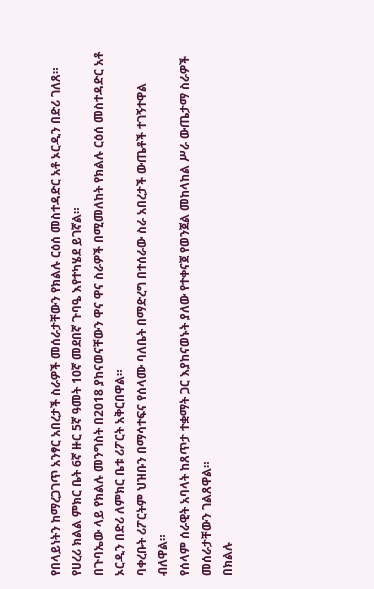የበላይነትን ከማረጋገጥ አንፃር አበረታች ስራዎች መሰራታቸውን የክልሉ ርዕሰ መስተዳድር አቶ ኦርዲን በድሪ ገለጸ።
የሀረሪ ክልል ምክር ቤት 6ኛ ዙር 5ኛ ዓመት 10ኛ መደበኛ ጉባዔ እየተካሄደ ይገኛል።
በጉባኤው ላይ የክልሉ መንግስት በ2018 ያከናወናቸውን ዋና ዋና ስራዎች በሚመለከት የክልሉ ርዕሰ መስተዳድር አቶ ኦርዲን በድሪ ለምክር ቤቱ ሪፖርት አቅርበዋል።
ባቀረቡት ሪፖርትም ህዝቡን በማሳተፍና የሰላሙ ባለቤት በማድረግ በተሰራው ስራ አበረታች ውጤቶች ተገኝተዋል ብለዋል።
የሰላም ሰራዊት አባላት ከጸጥታ ተቋማት ጋር እያከናወኑት ያለው የተቀናጀ የወንጀል መከላከል ሥራ ውጤታማ ስራዎች መሰራታቸውን ገልጸዋል።
በክልሉ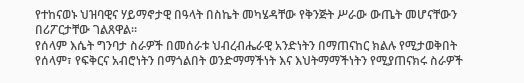የተከናወኑ ህዝባዊና ሃይማኖታዊ በዓላት በስኬት መካሄዳቸው የቅንጅት ሥራው ውጤት መሆናቸውን በሪፖርታቸው ገልጸዋል።
የሰላም እሴት ግንባታ ስራዎች በመሰራቱ ህብረብሔራዊ አንድነትን በማጠናከር ክልሉ የሚታወቅበት የሰላም፣ የፍቅርና አብሮነትን በማጎልበት ወንድማማችነት እና እህትማማችነትን የሚያጠናክሩ ስራዎች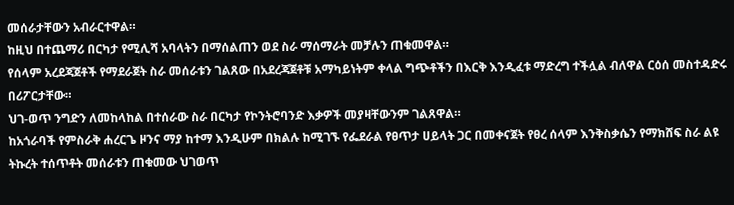መሰራታቸውን አብራርተዋል።
ከዚህ በተጨማሪ በርካታ የሚሊሻ አባላትን በማሰልጠን ወደ ስራ ማሰማራት መቻሉን ጠቁመዋል።
የሰላም አረደጃጀቶች የማደራጀት ስራ መሰራቱን ገልጸው በአደረጃጀቶቹ አማካይነትም ቀላል ግጭቶችን በእርቅ እንዲፈቱ ማድረግ ተችሏል ብለዋል ርዕሰ መስተዳድሩ በሪፖርታቸው።
ህገ-ወጥ ንግድን ለመከላከል በተሰራው ስራ በርካታ የኮንትሮባንድ እቃዎች መያዛቸውንም ገልጸዋል።
ከአጎራባች የምስራቅ ሐረርጌ ዞንና ማያ ከተማ እንዲሁም በክልሉ ከሚገኙ የፌደራል የፀጥታ ሀይላት ጋር በመቀናጀት የፀረ ሰላም እንቅስቃሴን የማክሸፍ ስራ ልዩ ትኩረት ተሰጥቶት መሰራቱን ጠቁመው ህገወጥ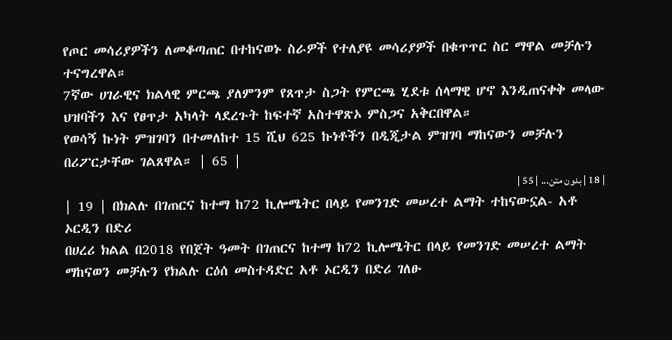የጦር መሳሪያዎችን ለመቆጣጠር በተከናወኑ ስራዎች የተለያዩ መሳሪያዎች በቁጥጥር ስር ማዋል መቻሉን ተናግረዋል።
7ኛው ሀገራዊና ክልላዊ ምርጫ ያለምንም የጸጥታ ስጋት የምርጫ ሂደቱ ሰላማዊ ሆኖ እንዲጠናቀቅ መላው ህዝባችን እና የፀጥታ አካላት ላደረጉት ከፍተኛ አስተዋጽኦ ምስጋና አቅርበዋል።
የወሳኝ ኩነት ምዝገባን በተመለከተ 15 ሺህ 625 ኩነቶችን በዲጂታል ምዝገባ ማከናውን መቻሉን በሪፖርታቸው ገልጸዋል። | 65 |
| 18 | بدون متن... | 55 |
| 19 | በክልሉ በገጠርና ከተማ ከ72 ኪሎሜትር በላይ የመንገድ መሠረተ ልማት ተከናውኗል- አቶ ኦርዲን በድሪ
በሀረሪ ክልል በ2018 የበጀት ዓመት በገጠርና ከተማ ከ72 ኪሎሜትር በላይ የመንገድ መሠረተ ልማት ማከናወን መቻሉን የክልሉ ርዕሰ መስተዳድር አቶ ኦርዲን በድሪ ገለፁ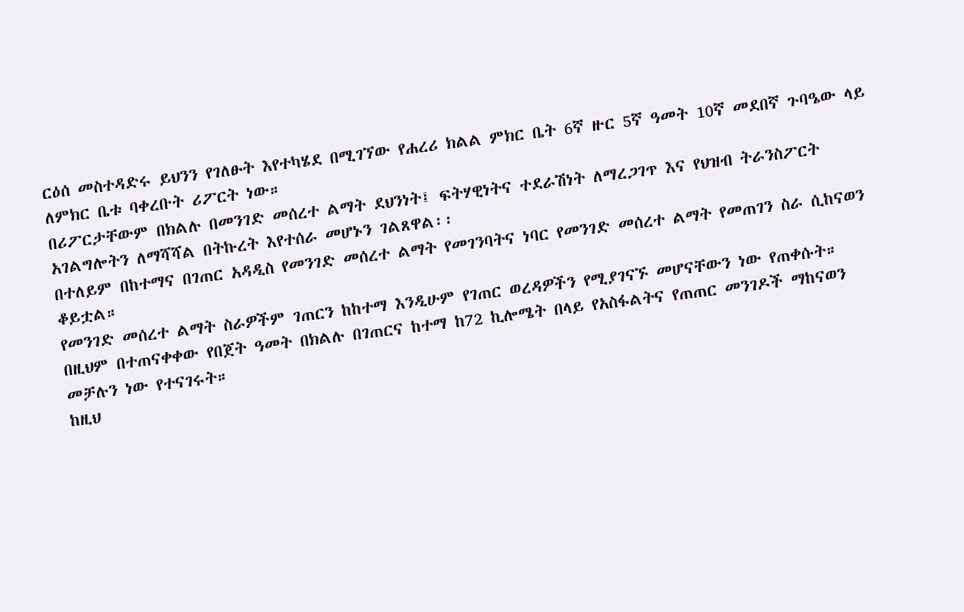ርዕሰ መስተዳድሩ ይህንን የገለፁት እየተካሄደ በሚገኘው የሐረሪ ክልል ምክር ቤት 6ኛ ዙር 5ኛ ዓመት 10ኛ መደበኛ ጉባዔው ላይ ለምክር ቤቱ ባቀረቡት ሪፖርት ነው።
በሪፖርታቸውም በክልሉ በመንገድ መሰረተ ልማት ደህንነት፤ ፍትሃዊነትና ተደራሽነት ለማረጋገጥ እና የህዝብ ትራንስፖርት አገልግሎትን ለማሻሻል በትኩረት እየተሰራ መሆኑን ገልጸዋል፡፡
በተለይም በከተማና በገጠር አዳዲስ የመንገድ መሰረተ ልማት የመገንባትና ነባር የመንገድ መሰረተ ልማት የመጠገን ስራ ሲከናወን ቆይቷል።
የመንገድ መሰረተ ልማት ስራዎችም ገጠርን ከከተማ እንዲሁም የገጠር ወረዳዎችን የሚያገናኙ መሆናቸውን ነው የጠቀሱት።
በዚህም በተጠናቀቀው የበጀት ዓመት በክልሉ በገጠርና ከተማ ከ72 ኪሎሜት በላይ የአስፋልትና የጠጠር መንገዶች ማከናወን መቻሉን ነው የተናገሩት።
ከዚህ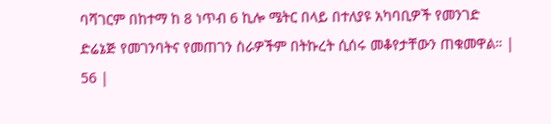ባሻገርም በከተማ ከ 8 ነጥብ 6 ኪሎ ሜትር በላይ በተለያዩ አካባቢዎች የመንገድ ድሬኔጅ የመገንባትና የመጠገን ስራዎችም በትኩረት ሲሰሩ መቆየታቸውን ጠቁመዋል። | 56 |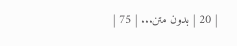| 20 | بدون متن... | 75 |